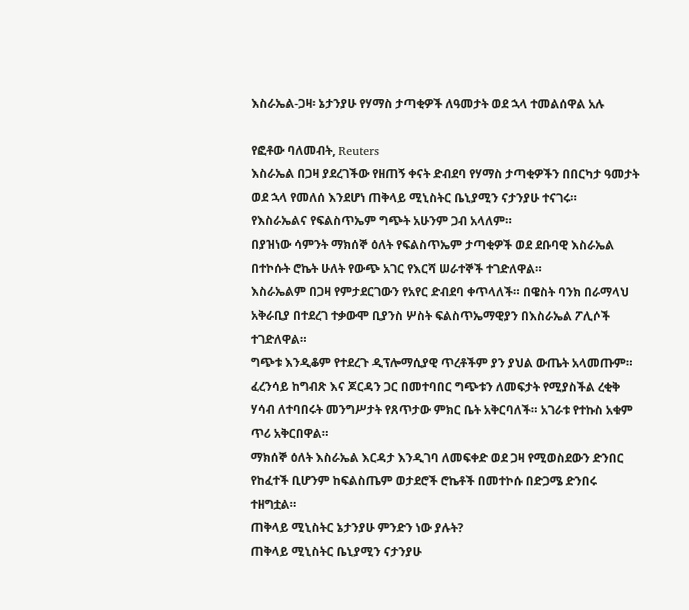እስራኤል-ጋዛ፡ ኔታንያሁ የሃማስ ታጣቂዎች ለዓመታት ወደ ኋላ ተመልሰዋል አሉ

የፎቶው ባለመብት, Reuters
እስራኤል በጋዛ ያደረገችው የዘጠኝ ቀናት ድብደባ የሃማስ ታጣቂዎችን በበርካታ ዓመታት ወደ ኋላ የመለሰ እንደሆነ ጠቅላይ ሚኒስትር ቤኒያሚን ናታንያሁ ተናገሩ።
የእስራኤልና የፍልስጥኤም ግጭት አሁንም ጋብ አላለም።
በያዝነው ሳምንት ማክሰኞ ዕለት የፍልስጥኤም ታጣቂዎች ወደ ደቡባዊ እስራኤል በተኮሱት ሮኬት ሁለት የውጭ አገር የእርሻ ሠራተኞች ተገድለዋል።
እስራኤልም በጋዛ የምታደርገውን የአየር ድብደባ ቀጥላለች። በዌስት ባንክ በራማላህ አቅራቢያ በተደረገ ተቃውሞ ቢያንስ ሦስት ፍልስጥኤማዊያን በእስራኤል ፖሊሶች ተገድለዋል።
ግጭቱ እንዲቆም የተደረጉ ዲፕሎማሲያዊ ጥረቶችም ያን ያህል ውጤት አላመጡም።
ፈረንሳይ ከግብጽ እና ጆርዳን ጋር በመተባበር ግጭቱን ለመፍታት የሚያስችል ረቂቅ ሃሳብ ለተባበሩት መንግሥታት የጸጥታው ምክር ቤት አቅርባለች። አገራቱ የተኩስ አቁም ጥሪ አቅርበዋል።
ማክሰኞ ዕለት እስራኤል እርዳታ እንዲገባ ለመፍቀድ ወደ ጋዛ የሚወስደውን ድንበር የከፈተች ቢሆንም ከፍልስጤም ወታደሮች ሮኬቶች በመተኮሱ በድጋሜ ድንበሩ ተዘግቷል።
ጠቅላይ ሚኒስትር ኔታንያሁ ምንድን ነው ያሉት?
ጠቅላይ ሚኒስትር ቤኒያሚን ናታንያሁ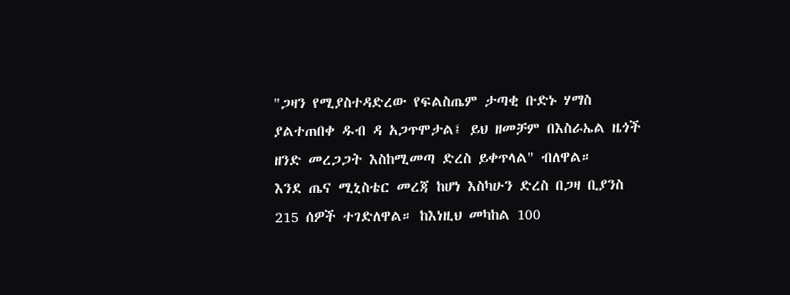"ጋዛን የሚያስተዳድረው የፍልስጤም ታጣቂ ቡድኑ ሃማስ ያልተጠበቀ ዱብ ዳ አጋጥሞታል፤ ይህ ዘመቻም በእስራኤል ዜጎች ዘንድ መረጋጋት እስከሚመጣ ድረስ ይቀጥላል" ብለዋል።
እንደ ጤና ሚኒስቴር መረጃ ከሆነ እስካሁን ድረስ በጋዛ ቢያንስ 215 ሰዎች ተገድለዋል። ከእነዚህ መካከል 100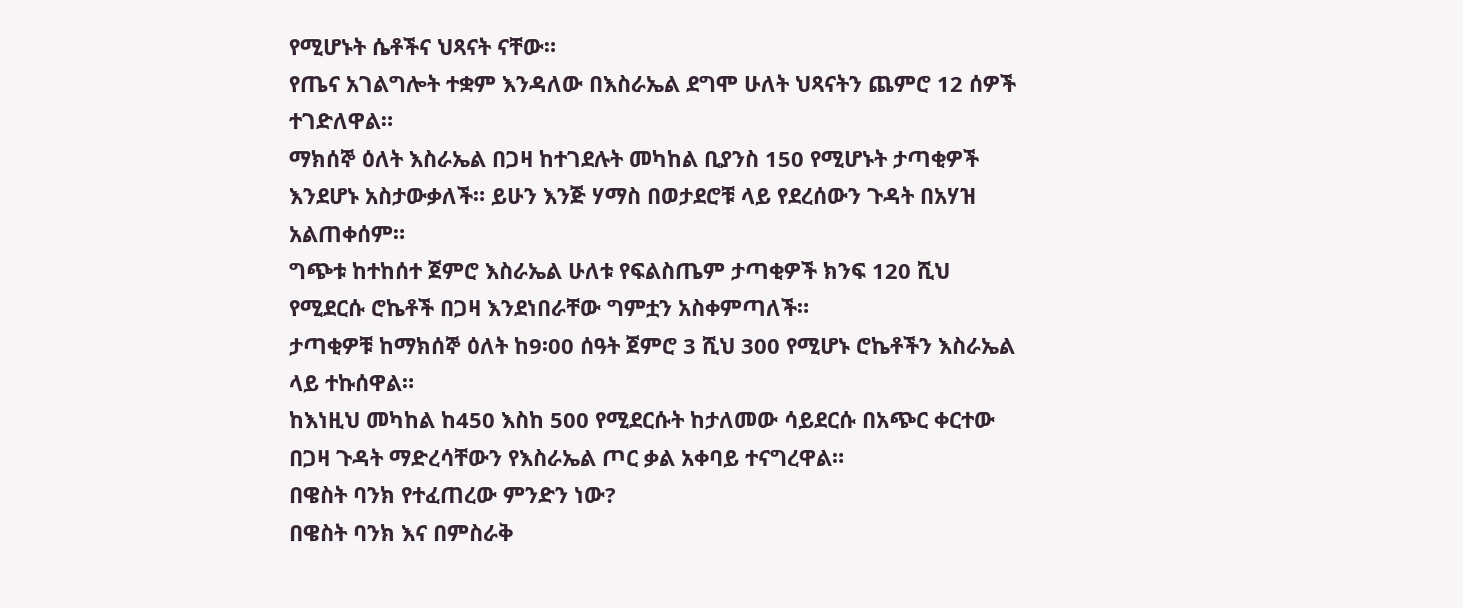የሚሆኑት ሴቶችና ህጻናት ናቸው።
የጤና አገልግሎት ተቋም እንዳለው በእስራኤል ደግሞ ሁለት ህጻናትን ጨምሮ 12 ሰዎች ተገድለዋል።
ማክሰኞ ዕለት እስራኤል በጋዛ ከተገደሉት መካከል ቢያንስ 150 የሚሆኑት ታጣቂዎች እንደሆኑ አስታውቃለች። ይሁን እንጅ ሃማስ በወታደሮቹ ላይ የደረሰውን ጉዳት በአሃዝ አልጠቀሰም።
ግጭቱ ከተከሰተ ጀምሮ እስራኤል ሁለቱ የፍልስጤም ታጣቂዎች ክንፍ 120 ሺህ የሚደርሱ ሮኬቶች በጋዛ እንደነበራቸው ግምቷን አስቀምጣለች።
ታጣቂዎቹ ከማክሰኞ ዕለት ከ9፡00 ሰዓት ጀምሮ 3 ሺህ 300 የሚሆኑ ሮኬቶችን እስራኤል ላይ ተኩሰዋል።
ከእነዚህ መካከል ከ450 እስከ 500 የሚደርሱት ከታለመው ሳይደርሱ በአጭር ቀርተው በጋዛ ጉዳት ማድረሳቸውን የእስራኤል ጦር ቃል አቀባይ ተናግረዋል።
በዌስት ባንክ የተፈጠረው ምንድን ነው?
በዌስት ባንክ እና በምስራቅ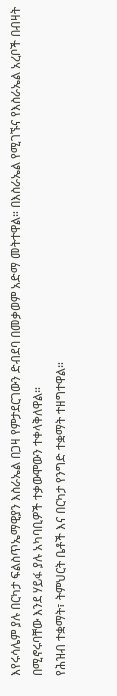እየሩሳሌም ያሉ በርካታ ፍልስጥኤማዊያን እስራኤል በጋዛ የምታደርገውን ድብደባ በመቃወም አድማ መትተዋል። በእስራኤል የሚገኙና የእስራኤል አረቦች በብዛት በሚኖሩባቸው እንደ ሃይፋ ያሉ አካባቢዎች ተቃውሞውን ተቀላቅለዋል።
የሕዝብ ተቋማት፣ ትምህርት ቤቶች እና በርካታ የንግድ ተቋማት ተዘግተዋል።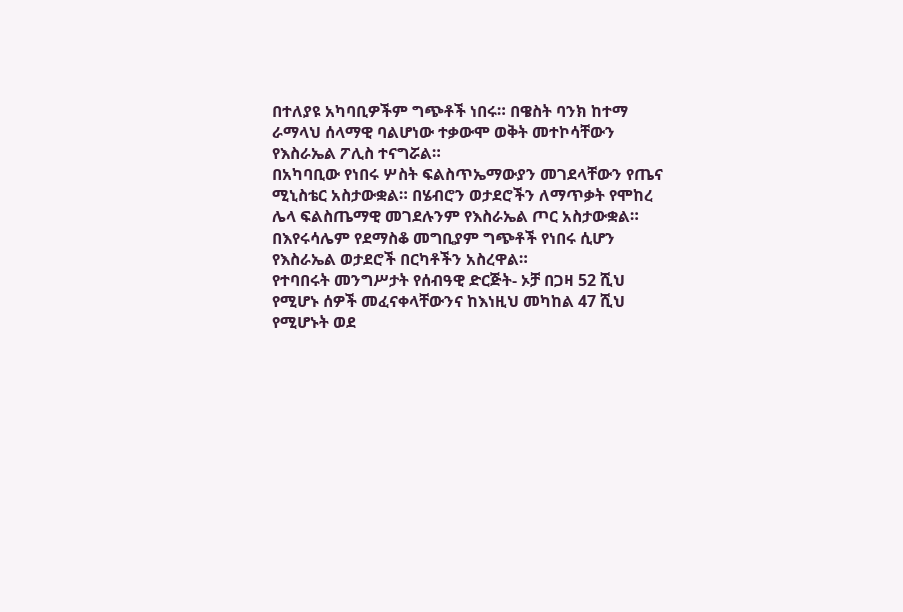በተለያዩ አካባቢዎችም ግጭቶች ነበሩ። በዌስት ባንክ ከተማ ራማላህ ሰላማዊ ባልሆነው ተቃውሞ ወቅት መተኮሳቸውን የእስራኤል ፖሊስ ተናግሯል።
በአካባቢው የነበሩ ሦስት ፍልስጥኤማውያን መገደላቸውን የጤና ሚኒስቴር አስታውቋል። በሄብሮን ወታደሮችን ለማጥቃት የሞከረ ሌላ ፍልስጤማዊ መገደሉንም የእስራኤል ጦር አስታውቋል።
በእየሩሳሌም የደማስቆ መግቢያም ግጭቶች የነበሩ ሲሆን የእስራኤል ወታደሮች በርካቶችን አስረዋል።
የተባበሩት መንግሥታት የሰብዓዊ ድርጅት- ኦቻ በጋዛ 52 ሺህ የሚሆኑ ሰዎች መፈናቀላቸውንና ከእነዚህ መካከል 47 ሺህ የሚሆኑት ወደ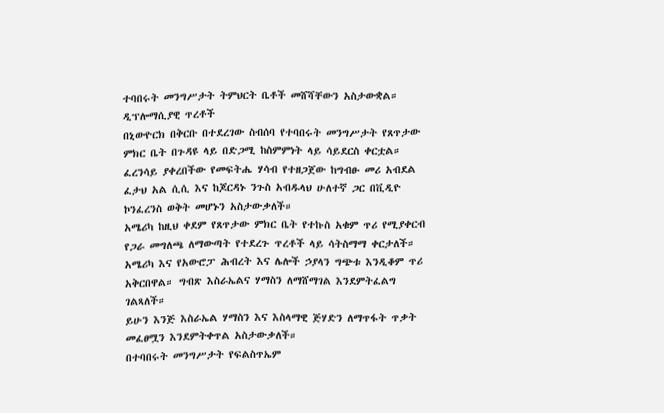ተባበሩት መንግሥታት ትምህርት ቤቶች መሸሻቸውን አስታውቋል።
ዲፕሎማሲያዊ ጥረቶች
በኒውዮርክ በቅርቡ በተደረገው ስብሰባ የተባበሩት መንግሥታት የጸጥታው ምክር ቤት በጉዳዩ ላይ በድጋሚ ከስምምነት ላይ ሳይደርስ ቀርቷል።
ፈረንሳይ ያቀረበችው የመፍትሔ ሃሳብ የተዘጋጀው ከግብፁ መሪ አብደል ፈታህ አል ሲሲ እና ከጆርዳኑ ንጉስ አብዱላህ ሁለተኛ ጋር በቪዲዮ ኮንፈረንስ ወቅት መሆኑን አስታውቃለች።
አሜሪካ ከዚህ ቀደም የጸጥታው ምክር ቤት የተኩስ አቁም ጥሪ የሚያቀርብ የጋራ መግለጫ ለማውጣት የተደረጉ ጥረቶች ላይ ሳትስማማ ቀርታለች።
አሜሪካ እና የአውሮፓ ሕብረት እና ሌሎች ኃያላን ግጭቱ እንዲቆም ጥሪ አቅርበዋል። ግብጽ እስራኤልና ሃማስን ለማሸማገል እንደምትፈልግ ገልጻለች።
ይሁን እንጅ እስራኤል ሃማስን እና እስላማዊ ጅሃድን ለማጥፋት ጥቃት መፈፀሟን እንደምትቀጥል አስታውቃለች።
በተባበሩት መንግሥታት የፍልስጥኤም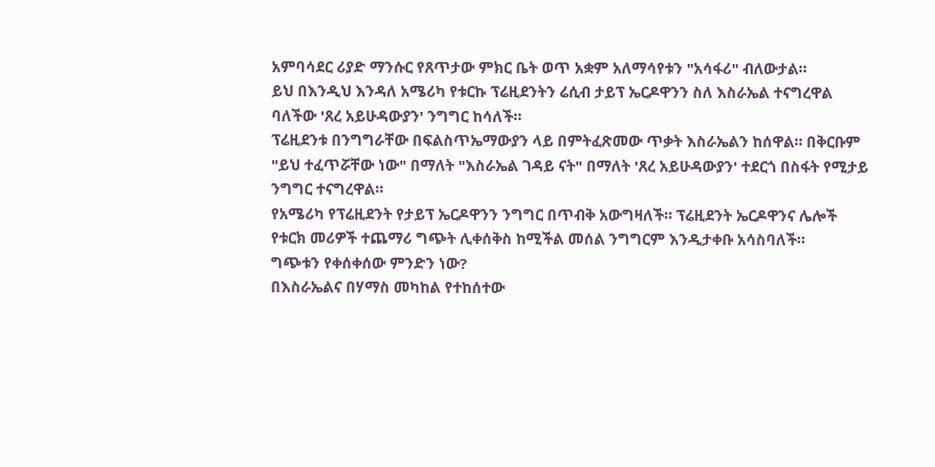አምባሳደር ሪያድ ማንሱር የጸጥታው ምክር ቤት ወጥ አቋም አለማሳየቱን "አሳፋሪ" ብለውታል።
ይህ በእንዲህ እንዳለ አሜሪካ የቱርኩ ፕሬዚደንትን ሬሲብ ታይፕ ኤርዶዋንን ስለ እስራኤል ተናግረዋል ባለችው 'ጸረ አይሁዳውያን' ንግግር ከሳለች።
ፕሬዚደንቱ በንግግራቸው በፍልስጥኤማውያን ላይ በምትፈጽመው ጥቃት እስራኤልን ከሰዋል። በቅርቡም "ይህ ተፈጥሯቸው ነው" በማለት "እስራኤል ገዳይ ናት" በማለት 'ጸረ አይሁዳውያን' ተደርጎ በስፋት የሚታይ ንግግር ተናግረዋል።
የአሜሪካ የፕሬዚደንት የታይፕ ኤርዶዋንን ንግግር በጥብቅ አውግዛለች። ፕሬዚደንት ኤርዶዋንና ሌሎች የቱርክ መሪዎች ተጨማሪ ግጭት ሊቀሰቅስ ከሚችል መሰል ንግግርም እንዲታቀቡ አሳስባለች።
ግጭቱን የቀሰቀሰው ምንድን ነው?
በእስራኤልና በሃማስ መካከል የተከሰተው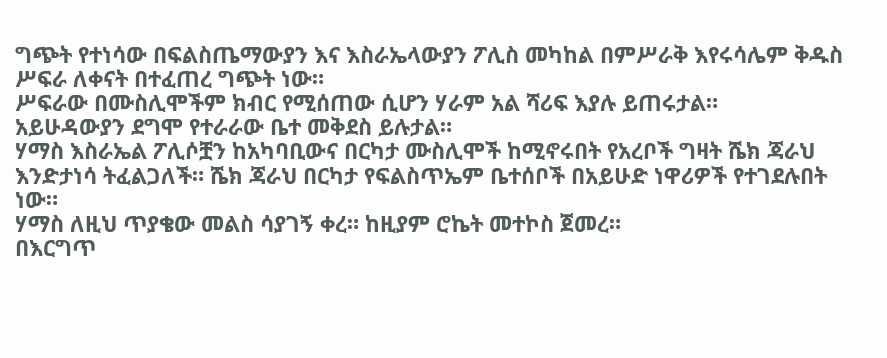ግጭት የተነሳው በፍልስጤማውያን እና እስራኤላውያን ፖሊስ መካከል በምሥራቅ እየሩሳሌም ቅዱስ ሥፍራ ለቀናት በተፈጠረ ግጭት ነው።
ሥፍራው በሙስሊሞችም ክብር የሚሰጠው ሲሆን ሃራም አል ሻሪፍ እያሉ ይጠሩታል።
አይሁዳውያን ደግሞ የተራራው ቤተ መቅደስ ይሉታል።
ሃማስ እስራኤል ፖሊሶቿን ከአካባቢውና በርካታ ሙስሊሞች ከሚኖሩበት የአረቦች ግዛት ሼክ ጃራህ እንድታነሳ ትፈልጋለች። ሼክ ጃራህ በርካታ የፍልስጥኤም ቤተሰቦች በአይሁድ ነዋሪዎች የተገደሉበት ነው።
ሃማስ ለዚህ ጥያቄው መልስ ሳያገኝ ቀረ። ከዚያም ሮኬት መተኮስ ጀመረ።
በእርግጥ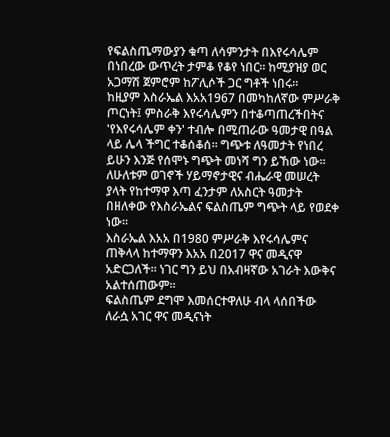የፍልስጤማውያን ቁጣ ለሳምንታት በእየሩሳሌም በነበረው ውጥረት ታምቆ የቆየ ነበር። ከሚያዝያ ወር አጋማሽ ጀምሮም ከፖሊሶች ጋር ግቶች ነበሩ።
ከዚያም እስራኤል እአአ1967 በመካከለኛው ምሥራቅ ጦርነት፤ ምስራቅ እየሩሳሌምን በተቆጣጠረችበትና 'የእየሩሳሌም ቀን' ተብሎ በሚጠራው ዓመታዊ በዓል ላይ ሌላ ችግር ተቆሰቆሰ። ግጭቱ ለዓመታት የነበረ ይሁን እንጅ የሰሞኑ ግጭት መነሻ ግን ይኸው ነው።
ለሁለቱም ወገኖች ሃይማኖታዊና ብሔራዊ መሠረት ያላት የከተማዋ እጣ ፈንታም ለአስርት ዓመታት በዘለቀው የእስራኤልና ፍልስጤም ግጭት ላይ የወደቀ ነው።
እስራኤል እአአ በ1980 ምሥራቅ እየሩሳሌምና ጠቅላላ ከተማዋን እአአ በ2017 ዋና መዲናዋ አድርጋለች። ነገር ግን ይህ በአብዛኛው አገራት እውቅና አልተሰጠውም።
ፍልስጤም ደግሞ እመሰርተዋለሁ ብላ ላሰበችው ለራሷ አገር ዋና መዲናነት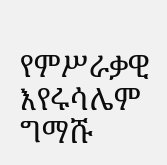የምሥራቃዊ እየሩሳሌም ግማሹ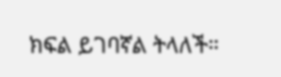ክፍል ይገባኛል ትላለች።